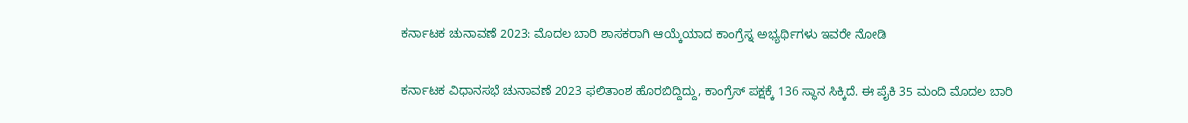ಕರ್ನಾಟಕ ಚುನಾವಣೆ 2023: ಮೊದಲ ಬಾರಿ ಶಾಸಕರಾಗಿ ಆಯ್ಕೆಯಾದ ಕಾಂಗ್ರೆಸ್ನ ಅಭ್ಯರ್ಥಿಗಳು ಇವರೇ ನೋಡಿ

ಕರ್ನಾಟಕ ವಿಧಾನಸಭೆ ಚುನಾವಣೆ 2023 ಫಲಿತಾಂಶ ಹೊರಬಿದ್ದಿದ್ದು, ಕಾಂಗ್ರೆಸ್ ಪಕ್ಷಕ್ಕೆ 136 ಸ್ಥಾನ ಸಿಕ್ಕಿದೆ. ಈ ಪೈಕಿ 35 ಮಂದಿ ಮೊದಲ ಬಾರಿ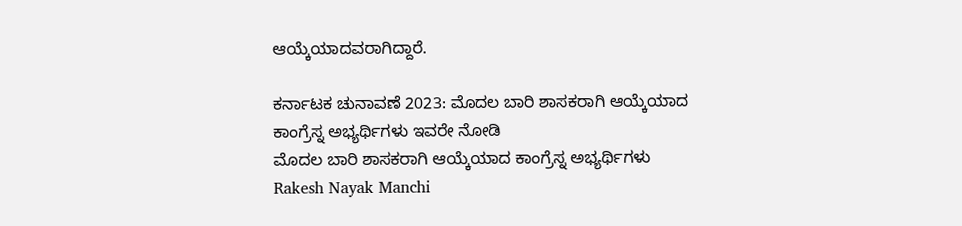ಆಯ್ಕೆಯಾದವರಾಗಿದ್ದಾರೆ.

ಕರ್ನಾಟಕ ಚುನಾವಣೆ 2023: ಮೊದಲ ಬಾರಿ ಶಾಸಕರಾಗಿ ಆಯ್ಕೆಯಾದ ಕಾಂಗ್ರೆಸ್ನ ಅಭ್ಯರ್ಥಿಗಳು ಇವರೇ ನೋಡಿ
ಮೊದಲ ಬಾರಿ ಶಾಸಕರಾಗಿ ಆಯ್ಕೆಯಾದ ಕಾಂಗ್ರೆಸ್ನ ಅಭ್ಯರ್ಥಿಗಳು
Rakesh Nayak Manchi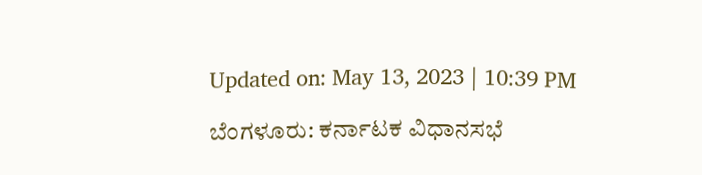Updated on: May 13, 2023 | 10:39 PM

ಬೆಂಗಳೂರು: ಕರ್ನಾಟಕ ವಿಧಾನಸಭೆ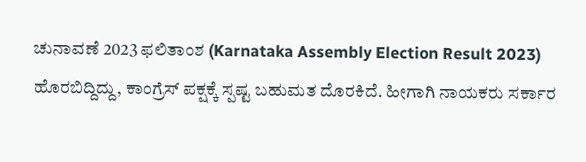ಚುನಾವಣೆ 2023 ಫಲಿತಾಂಶ (Karnataka Assembly Election Result 2023) ಹೊರಬಿದ್ದಿದ್ದು, ಕಾಂಗ್ರೆಸ್ ಪಕ್ಷಕ್ಕೆ ಸ್ಪಷ್ಟ ಬಹುಮತ ದೊರಕಿದೆ. ಹೀಗಾಗಿ ನಾಯಕರು ಸರ್ಕಾರ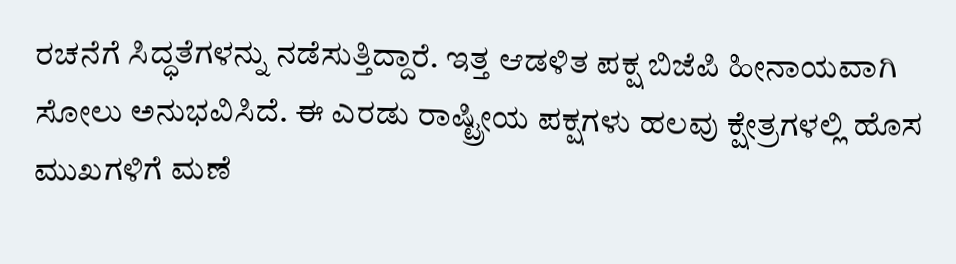ರಚನೆಗೆ ಸಿದ್ಧತೆಗಳನ್ನು ನಡೆಸುತ್ತಿದ್ದಾರೆ. ಇತ್ತ ಆಡಳಿತ ಪಕ್ಷ ಬಿಜೆಪಿ ಹೀನಾಯವಾಗಿ ಸೋಲು ಅನುಭವಿಸಿದೆ. ಈ ಎರಡು ರಾಷ್ಟ್ರೀಯ ಪಕ್ಷಗಳು ಹಲವು ಕ್ಷೇತ್ರಗಳಲ್ಲಿ ಹೊಸ ಮುಖಗಳಿಗೆ ಮಣೆ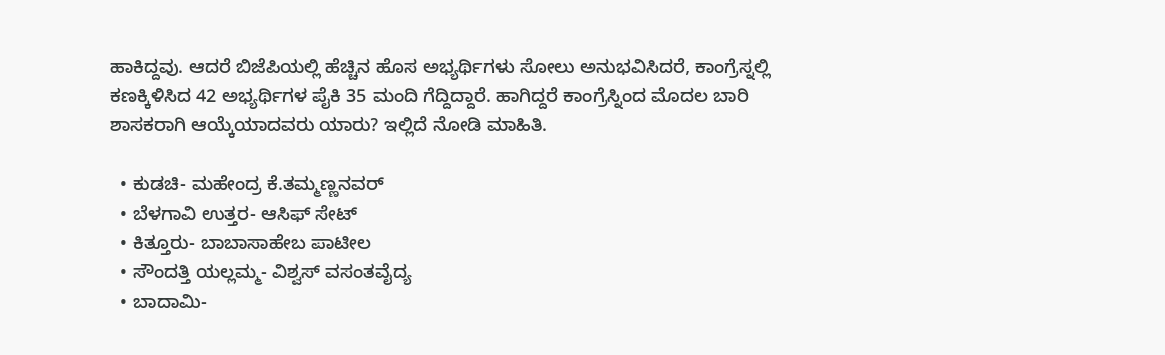ಹಾಕಿದ್ದವು. ಆದರೆ ಬಿಜೆಪಿಯಲ್ಲಿ ಹೆಚ್ಚಿನ ಹೊಸ ಅಭ್ಯರ್ಥಿಗಳು ಸೋಲು ಅನುಭವಿಸಿದರೆ, ಕಾಂಗ್ರೆಸ್ನಲ್ಲಿ ಕಣಕ್ಕಿಳಿಸಿದ 42 ಅಭ್ಯರ್ಥಿಗಳ ಪೈಕಿ 35 ಮಂದಿ ಗೆದ್ದಿದ್ದಾರೆ. ಹಾಗಿದ್ದರೆ ಕಾಂಗ್ರೆಸ್ನಿಂದ ಮೊದಲ ಬಾರಿ ಶಾಸಕರಾಗಿ ಆಯ್ಕೆಯಾದವರು ಯಾರು? ಇಲ್ಲಿದೆ ನೋಡಿ ಮಾಹಿತಿ.

  • ಕುಡಚಿ- ಮಹೇಂದ್ರ ಕೆ.ತಮ್ಮಣ್ಣನವರ್
  • ಬೆಳಗಾವಿ ಉತ್ತರ- ಆಸಿಫ್ ಸೇಟ್
  • ಕಿತ್ತೂರು- ಬಾಬಾಸಾಹೇಬ ಪಾಟೀಲ
  • ಸೌಂದತ್ತಿ ಯಲ್ಲಮ್ಮ- ವಿಶ್ವಸ್ ವಸಂತವೈದ್ಯ
  • ಬಾದಾಮಿ-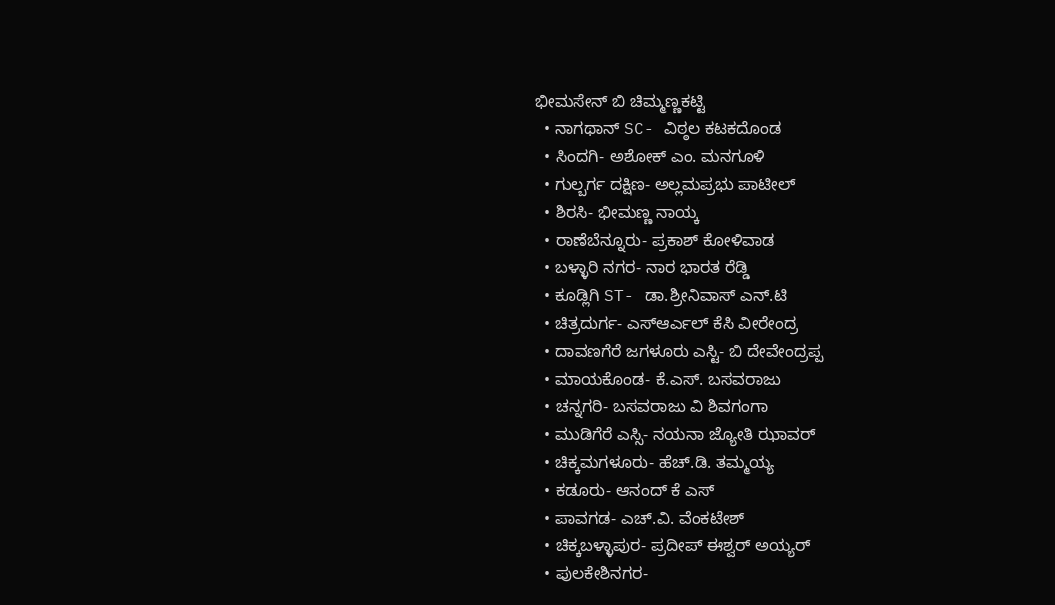ಭೀಮಸೇನ್ ಬಿ ಚಿಮ್ಮಣ್ಣಕಟ್ಟಿ
  • ನಾಗಥಾನ್ SC- ವಿಠ್ಠಲ ಕಟಕದೊಂಡ
  • ಸಿಂದಗಿ- ಅಶೋಕ್ ಎಂ. ಮನಗೂಳಿ
  • ಗುಲ್ಬರ್ಗ ದಕ್ಷಿಣ- ಅಲ್ಲಮಪ್ರಭು ಪಾಟೀಲ್
  • ಶಿರಸಿ- ಭೀಮಣ್ಣ ನಾಯ್ಕ
  • ರಾಣೆಬೆನ್ನೂರು- ಪ್ರಕಾಶ್ ಕೋಳಿವಾಡ
  • ಬಳ್ಳಾರಿ ನಗರ- ನಾರ ಭಾರತ ರೆಡ್ಡಿ
  • ಕೂಡ್ಲಿಗಿ ST- ಡಾ.ಶ್ರೀನಿವಾಸ್ ಎನ್.ಟಿ
  • ಚಿತ್ರದುರ್ಗ- ಎಸ್ಆರ್ಎಲ್ ಕೆಸಿ ವೀರೇಂದ್ರ
  • ದಾವಣಗೆರೆ ಜಗಳೂರು ಎಸ್ಟಿ- ಬಿ ದೇವೇಂದ್ರಪ್ಪ
  • ಮಾಯಕೊಂಡ- ಕೆ.ಎಸ್. ಬಸವರಾಜು
  • ಚನ್ನಗರಿ- ಬಸವರಾಜು ವಿ ಶಿವಗಂಗಾ
  • ಮುಡಿಗೆರೆ ಎಸ್ಸಿ- ನಯನಾ ಜ್ಯೋತಿ ಝಾವರ್
  • ಚಿಕ್ಕಮಗಳೂರು- ಹೆಚ್.ಡಿ. ತಮ್ಮಯ್ಯ
  • ಕಡೂರು- ಆನಂದ್ ಕೆ ಎಸ್
  • ಪಾವಗಡ- ಎಚ್.ವಿ. ವೆಂಕಟೇಶ್
  • ಚಿಕ್ಕಬಳ್ಳಾಪುರ- ಪ್ರದೀಪ್ ಈಶ್ವರ್ ಅಯ್ಯರ್
  • ಪುಲಕೇಶಿನಗರ-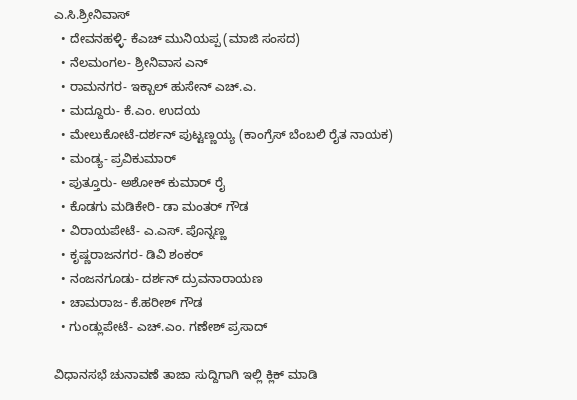ಎ.ಸಿ.ಶ್ರೀನಿವಾಸ್
  • ದೇವನಹಳ್ಳಿ- ಕೆಎಚ್ ಮುನಿಯಪ್ಪ (ಮಾಜಿ ಸಂಸದ)
  • ನೆಲಮಂಗಲ- ಶ್ರೀನಿವಾಸ ಎನ್
  • ರಾಮನಗರ- ಇಕ್ಬಾಲ್ ಹುಸೇನ್ ಎಚ್.ಎ.
  • ಮದ್ದೂರು- ಕೆ.ಎಂ. ಉದಯ
  • ಮೇಲುಕೋಟೆ-ದರ್ಶನ್ ಪುಟ್ಟಣ್ಣಯ್ಯ (ಕಾಂಗ್ರೆಸ್ ಬೆಂಬಲಿ ರೈತ ನಾಯಕ)
  • ಮಂಡ್ಯ- ಪ್ರವಿಕುಮಾರ್
  • ಪುತ್ತೂರು- ಅಶೋಕ್ ಕುಮಾರ್ ರೈ
  • ಕೊಡಗು ಮಡಿಕೇರಿ- ಡಾ ಮಂತರ್ ಗೌಡ
  • ವಿರಾಯಪೇಟೆ- ಎ.ಎಸ್. ಪೊನ್ನಣ್ಣ
  • ಕೃಷ್ಣರಾಜನಗರ- ಡಿವಿ ಶಂಕರ್
  • ನಂಜನಗೂಡು- ದರ್ಶನ್ ದ್ರುವನಾರಾಯಣ
  • ಚಾಮರಾಜ- ಕೆ.ಹರೀಶ್ ಗೌಡ
  • ಗುಂಡ್ಲುಪೇಟೆ- ಎಚ್.ಎಂ. ಗಣೇಶ್ ಪ್ರಸಾದ್

ವಿಧಾನಸಭೆ ಚುನಾವಣೆ ತಾಜಾ ಸುದ್ದಿಗಾಗಿ ಇಲ್ಲಿ ಕ್ಲಿಕ್ ಮಾಡಿ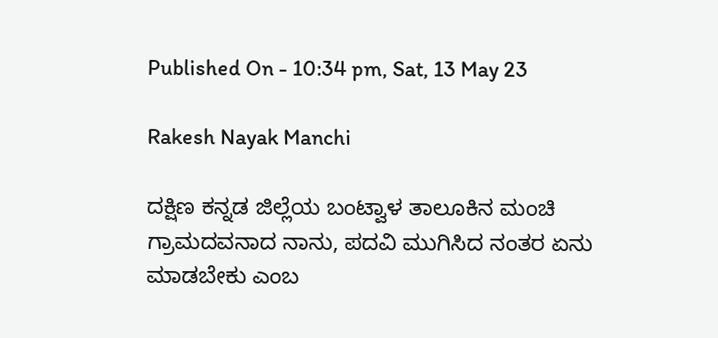Published On - 10:34 pm, Sat, 13 May 23

Rakesh Nayak Manchi

ದಕ್ಷಿಣ ಕನ್ನಡ ಜಿಲ್ಲೆಯ ಬಂಟ್ವಾಳ ತಾಲೂಕಿನ ಮಂಚಿ ಗ್ರಾಮದವನಾದ ನಾನು, ಪದವಿ ಮುಗಿಸಿದ ನಂತರ ಏನು ಮಾಡಬೇಕು ಎಂಬ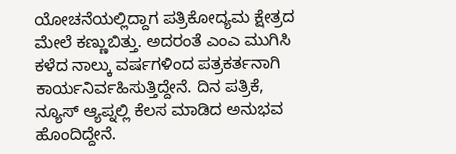ಯೋಚನೆಯಲ್ಲಿದ್ದಾಗ ಪತ್ರಿಕೋದ್ಯಮ ಕ್ಷೇತ್ರದ ಮೇಲೆ ಕಣ್ಣುಬಿತ್ತು. ಅದರಂತೆ ಎಂಎ ಮುಗಿಸಿ ಕಳೆದ ನಾಲ್ಕು ವರ್ಷಗಳಿಂದ ಪತ್ರಕರ್ತನಾಗಿ ಕಾರ್ಯನಿರ್ವಹಿಸುತ್ತಿದ್ದೇನೆ. ದಿನ ಪತ್ರಿಕೆ, ನ್ಯೂಸ್ ಆ್ಯಪ್ನಲ್ಲಿ ಕೆಲಸ ಮಾಡಿದ ಅನುಭವ ಹೊಂದಿದ್ದೇನೆ.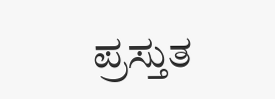ಪ್ರಸ್ತುತ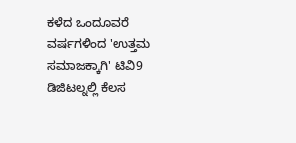ಕಳೆದ ಒಂದೂವರೆ ವರ್ಷಗಳಿಂದ 'ಉತ್ತಮ ಸಮಾಜಕ್ಕಾಗಿ' ಟಿವಿ9 ಡಿಜಿಟಲ್ನಲ್ಲಿ ಕೆಲಸ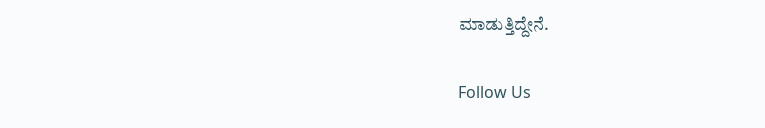ಮಾಡುತ್ತಿದ್ದೇನೆ.

Follow Us